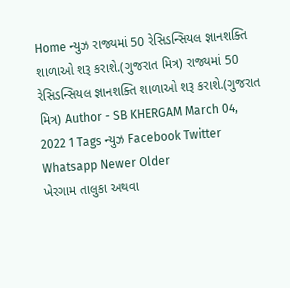Home ન્યુઝ રાજ્યમાં 50 રેસિડન્સિયલ જ્ઞાનશક્તિ શાળાઓ શરૂ કરાશે.(ગુજરાત મિત્ર) રાજ્યમાં 50 રેસિડન્સિયલ જ્ઞાનશક્તિ શાળાઓ શરૂ કરાશે.(ગુજરાત મિત્ર) Author - SB KHERGAM March 04, 2022 1 Tags ન્યુઝ Facebook Twitter Whatsapp Newer Older
ખેરગામ તાલુકા અથવા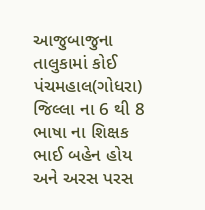આજુબાજુના તાલુકામાં કોઈ પંચમહાલ(ગોધરા) જિલ્લા ના 6 થી 8 ભાષા ના શિક્ષક ભાઈ બહેન હોય અને અરસ પરસ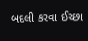બદલી કરવા ઈચ્છા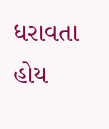ધરાવતા હોય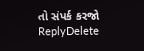તો સંપર્ક કરજો
ReplyDelete